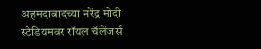अहमदाबादच्या नरेंद्र मोदी स्टेडियमवर रॉयल चॅलेंजर्स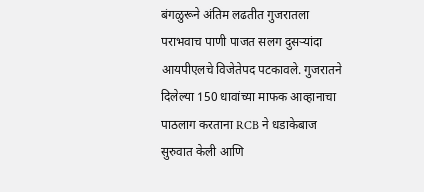बंगळुरूने अंतिम लढतीत गुजरातला पराभवाच पाणी पाजत सलग दुसऱ्यांदा आयपीएलचे विजेतेपद पटकावले. गुजरातने दिलेल्या 150 धावांच्या माफक आव्हानाचा पाठलाग करताना RCB ने धडाकेबाज सुरुवात केली आणि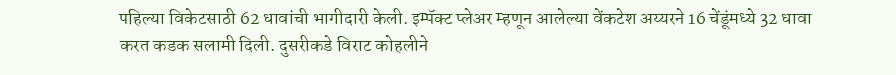पहिल्या विकेटसाठी 62 धावांची भागीदारी केली. इम्पॅक्ट प्लेअर म्हणून आलेल्या वेंकटेश अय्यरने 16 चेंडूंमध्ये 32 धावा करत कडक सलामी दिली. दुसरीकडे विराट कोहलीने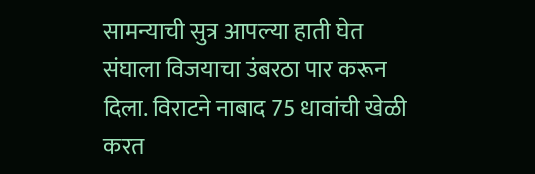सामन्याची सुत्र आपल्या हाती घेत संघाला विजयाचा उंबरठा पार करून दिला. विराटने नाबाद 75 धावांची खेळी करत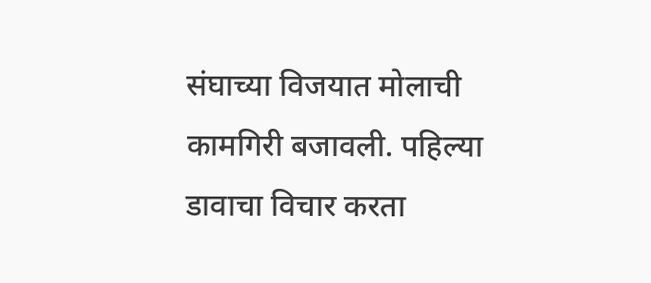संघाच्या विजयात मोलाची कामगिरी बजावली. पहिल्या डावाचा विचार करता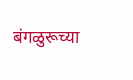बंगळुरूच्या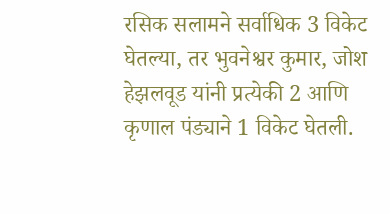रसिक सलामने सर्वाधिक 3 विकेट घेतल्या, तर भुवनेश्वर कुमार, जोश हेझलवूड यांनी प्रत्येकी 2 आणि कृणाल पंड्याने 1 विकेट घेतली.